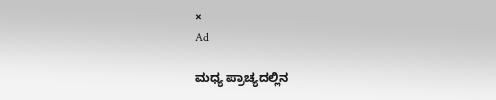×
Ad

ಮಧ್ಯ ಪ್ರಾಚ್ಯದಲ್ಲಿನ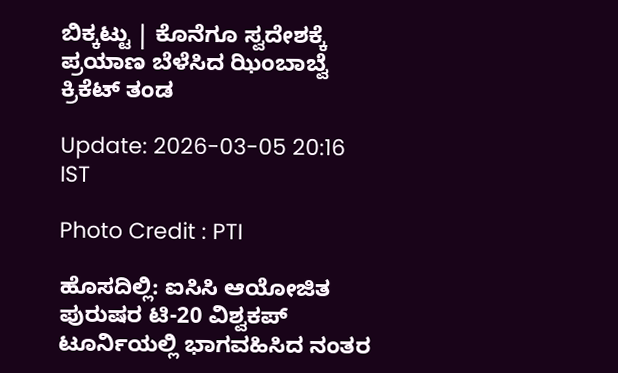ಬಿಕ್ಕಟ್ಟು | ಕೊನೆಗೂ ಸ್ವದೇಶಕ್ಕೆ ಪ್ರಯಾಣ ಬೆಳೆಸಿದ ಝಿಂಬಾಬ್ವೆ ಕ್ರಿಕೆಟ್ ತಂಡ

Update: 2026-03-05 20:16 IST

Photo Credit : PTI

ಹೊಸದಿಲ್ಲಿ: ಐಸಿಸಿ ಆಯೋಜಿತ ಪುರುಷರ ಟಿ-20 ವಿಶ್ವಕಪ್ ಟೂರ್ನಿಯಲ್ಲಿ ಭಾಗವಹಿಸಿದ ನಂತರ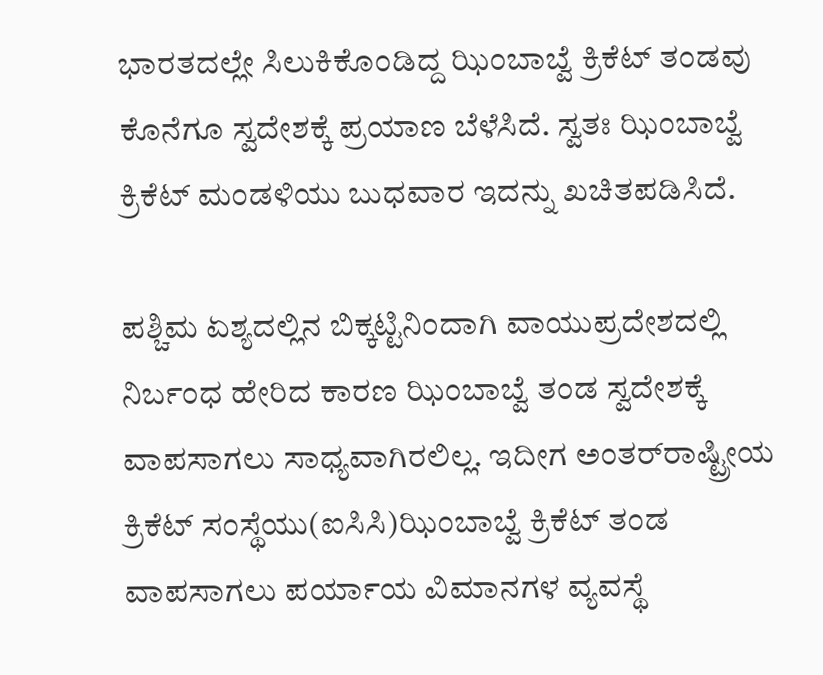ಭಾರತದಲ್ಲೇ ಸಿಲುಕಿಕೊಂಡಿದ್ದ ಝಿಂಬಾಬ್ವೆ ಕ್ರಿಕೆಟ್ ತಂಡವು ಕೊನೆಗೂ ಸ್ವದೇಶಕ್ಕೆ ಪ್ರಯಾಣ ಬೆಳೆಸಿದೆ. ಸ್ವತಃ ಝಿಂಬಾಬ್ವೆ ಕ್ರಿಕೆಟ್ ಮಂಡಳಿಯು ಬುಧವಾರ ಇದನ್ನು ಖಚಿತಪಡಿಸಿದೆ.

ಪಶ್ಚಿಮ ಏಶ್ಯದಲ್ಲಿನ ಬಿಕ್ಕಟ್ಟಿನಿಂದಾಗಿ ವಾಯುಪ್ರದೇಶದಲ್ಲಿ ನಿರ್ಬಂಧ ಹೇರಿದ ಕಾರಣ ಝಿಂಬಾಬ್ವೆ ತಂಡ ಸ್ವದೇಶಕ್ಕೆ ವಾಪಸಾಗಲು ಸಾಧ್ಯವಾಗಿರಲಿಲ್ಲ. ಇದೀಗ ಅಂತರ್‌ರಾಷ್ಟ್ರೀಯ ಕ್ರಿಕೆಟ್ ಸಂಸ್ಥೆಯು(ಐಸಿಸಿ)ಝಿಂಬಾಬ್ವೆ ಕ್ರಿಕೆಟ್ ತಂಡ ವಾಪಸಾಗಲು ಪರ್ಯಾಯ ವಿಮಾನಗಳ ವ್ಯವಸ್ಥೆ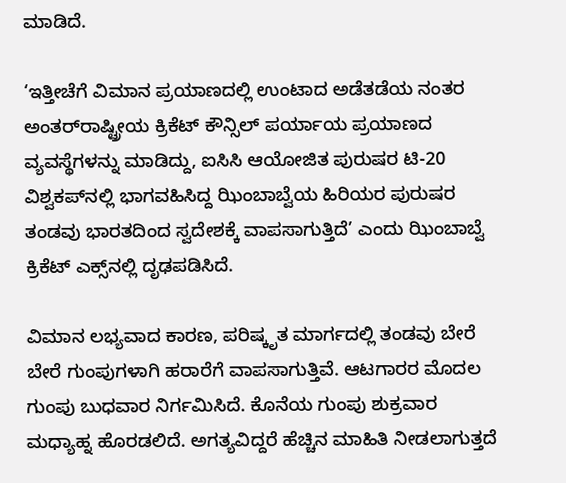ಮಾಡಿದೆ.

‘ಇತ್ತೀಚೆಗೆ ವಿಮಾನ ಪ್ರಯಾಣದಲ್ಲಿ ಉಂಟಾದ ಅಡೆತಡೆಯ ನಂತರ ಅಂತರ್‌ರಾಷ್ಟ್ರೀಯ ಕ್ರಿಕೆಟ್ ಕೌನ್ಸಿಲ್ ಪರ್ಯಾಯ ಪ್ರಯಾಣದ ವ್ಯವಸ್ಥೆಗಳನ್ನು ಮಾಡಿದ್ದು, ಐಸಿಸಿ ಆಯೋಜಿತ ಪುರುಷರ ಟಿ-20 ವಿಶ್ವಕಪ್‌ನಲ್ಲಿ ಭಾಗವಹಿಸಿದ್ದ ಝಿಂಬಾಬ್ವೆಯ ಹಿರಿಯರ ಪುರುಷರ ತಂಡವು ಭಾರತದಿಂದ ಸ್ವದೇಶಕ್ಕೆ ವಾಪಸಾಗುತ್ತಿದೆ’ ಎಂದು ಝಿಂಬಾಬ್ವೆ ಕ್ರಿಕೆಟ್ ಎಕ್ಸ್‌ನಲ್ಲಿ ದೃಢಪಡಿಸಿದೆ.

ವಿಮಾನ ಲಭ್ಯವಾದ ಕಾರಣ, ಪರಿಷ್ಕೃತ ಮಾರ್ಗದಲ್ಲಿ ತಂಡವು ಬೇರೆ ಬೇರೆ ಗುಂಪುಗಳಾಗಿ ಹರಾರೆಗೆ ವಾಪಸಾಗುತ್ತಿವೆ. ಆಟಗಾರರ ಮೊದಲ ಗುಂಪು ಬುಧವಾರ ನಿರ್ಗಮಿಸಿದೆ. ಕೊನೆಯ ಗುಂಪು ಶುಕ್ರವಾರ ಮಧ್ಯಾಹ್ನ ಹೊರಡಲಿದೆ. ಅಗತ್ಯವಿದ್ದರೆ ಹೆಚ್ಚಿನ ಮಾಹಿತಿ ನೀಡಲಾಗುತ್ತದೆ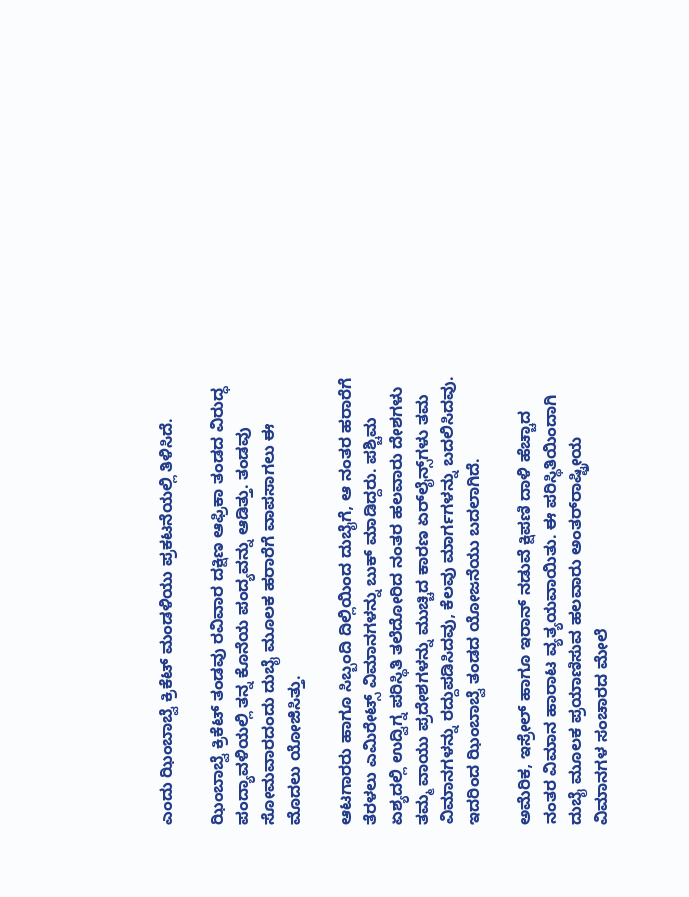ಎಂದು ಝಿಂಬಾಬ್ವೆ ಕ್ರಿಕೆಟ್ ಮಂಡಳಿಯು ಪ್ರಕಟನೆಯಲ್ಲಿ ತಿಳಿಸಿದೆ.

ಝಿಂಬಾಬ್ವೆ ಕ್ರಿಕೆಟ್ ತಂಡವು ರವಿವಾರ ದಕ್ಷಿಣ ಆಫ್ರಿಕಾ ತಂಡದ ವಿರುದ್ಧ ಪಂದ್ಯಾವಳಿಯಲ್ಲಿ ತನ್ನ ಕೊನೆಯ ಪಂದ್ಯವನ್ನು ಆಡಿತ್ತು. ತಂಡವು ಸೋಮವಾರದಂದು ದುಬೈ ಮೂಲಕ ಹರಾರೆಗೆ ವಾಪಸಾಗಲು ಈ ಮೊದಲು ಯೋಜಿಸಿತ್ತು.

ಆಟಗಾರರು ಹಾಗೂ ಸಿಬ್ಬಂದಿ ದಿಲ್ಲಿಯಿಂದ ದುಬೈಗೆ, ಆ ನಂತರ ಹರಾರೆಗೆ ತೆರಳಲು ಎಮಿರೇಟ್ಸ್ ವಿಮಾನಗಳನ್ನು ಬುಕ್ ಮಾಡಿದ್ದರು. ಪಶ್ಚಿಮ ಏಶ್ಯದಲ್ಲಿ ಉದ್ವಿಗ್ನ ಪರಿಸ್ಥಿತಿ ತಲೆದೋರಿದ ನಂತರ ಹಲವಾರು ದೇಶಗಳು ತಮ್ಮ ವಾಯು ಪ್ರದೇಶಗಳನ್ನು ಮುಚ್ಚಿದ ಕಾರಣ ಏರ್‌ಲೈನ್ಸ್‌ಗಳು ತಮ ವಿಮಾನಗಳನ್ನು ರದ್ದುಪಡಿಸಿದವು, ಕೆಲವು ಮಾರ್ಗಗಳನ್ನು ಬದಲಿಸಿದವು. ಇದರಿಂದ ಝಿಂಬಾಬ್ವೆ ತಂಡದ ಯೋಜನೆಯು ಬದಲಾಗಿದೆ.

ಅಮೆರಿಕ, ಇಸ್ರೇಲ್ ಹಾಗೂ ಇರಾನ್ ನಡುವೆ ಕ್ಷಿಪಣಿ ದಾಳಿ ಹೆಚ್ಚಾದ ನಂತರ ವಿಮಾನ ಹಾರಾಟ ವ್ಯತ್ಯಯವಾಯಿತು. ಈ ಪರಿಸ್ಥಿತಿಯಿಂದಾಗಿ ದುಬೈ ಮೂಲಕ ಪ್ರಯಾಣಿಸುವ ಹಲವಾರು ಅಂತರ್‌ರಾಷ್ಟ್ರೀಯ ವಿಮಾನಗಳ ಸಂಚಾರದ ಮೇಲೆ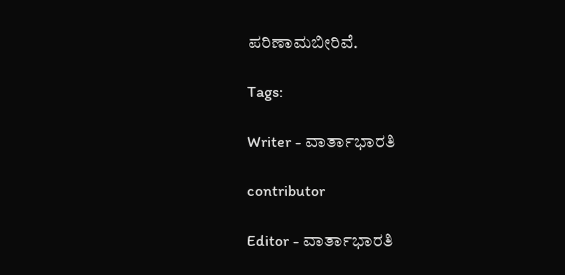ಪರಿಣಾಮಬೀರಿವೆ.

Tags:

Writer - ವಾರ್ತಾಭಾರತಿ

contributor

Editor - ವಾರ್ತಾಭಾರತಿ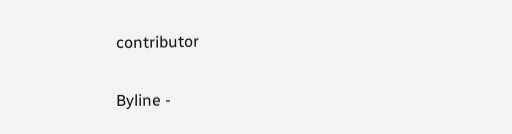contributor

Byline -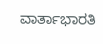ವಾರ್ತಾಭಾರತಿ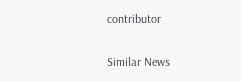contributor

Similar News